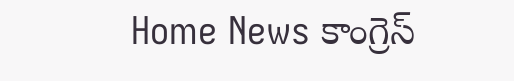Home News కాంగ్రెస్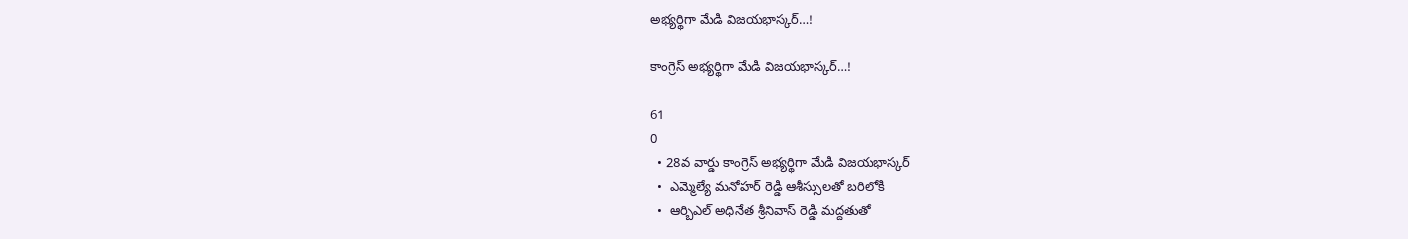అభ్యర్థిగా మేడి విజయభాస్కర్…!

కాంగ్రెస్ అభ్యర్థిగా మేడి విజయభాస్కర్…!

61
0
  • 28వ వార్డు కాంగ్రెస్ అభ్యర్థిగా మేడి విజయభాస్కర్
  •  ఎమ్మెల్యే మనోహర్ రెడ్డి ఆశీస్సులతో బరిలోకి
  •  ఆర్బిఎల్ అధినేత శ్రీనివాస్ రెడ్డి మద్దతుతో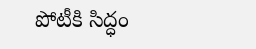పోటీకి సిద్ధం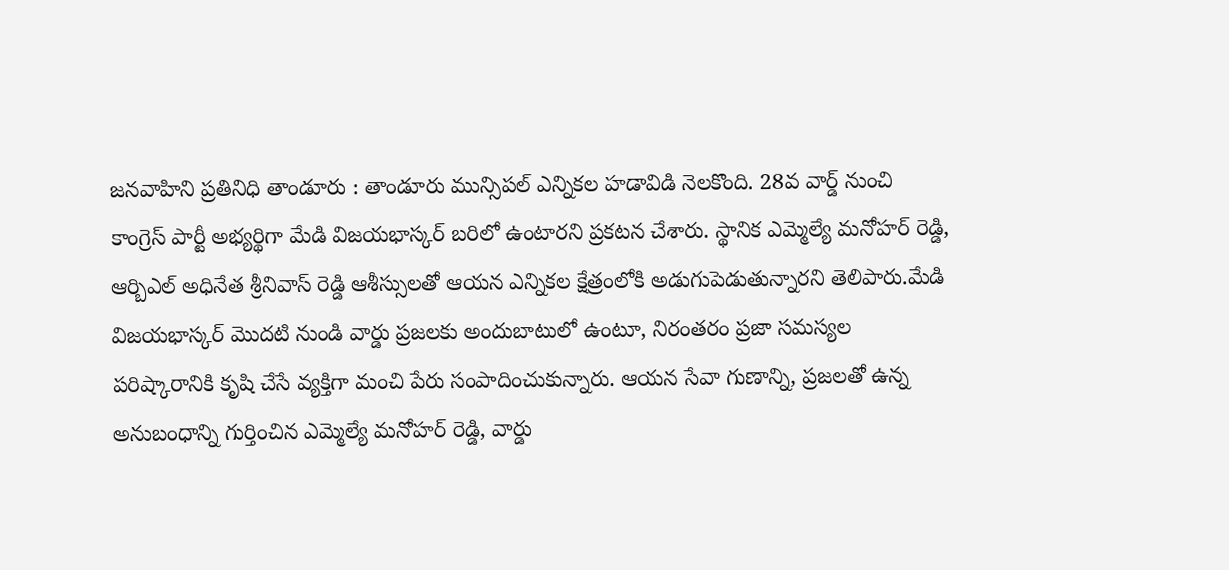జనవాహిని ప్రతినిధి తాండూరు : తాండూరు మున్సిపల్ ఎన్నికల హడావిడి నెలకొంది. 28వ వార్డ్ నుంచి కాంగ్రెస్ పార్టీ అభ్యర్థిగా మేడి విజయభాస్కర్ బరిలో ఉంటారని ప్రకటన చేశారు. స్థానిక ఎమ్మెల్యే మనోహర్ రెడ్డి, ఆర్బిఎల్ అధినేత శ్రీనివాస్ రెడ్డి ఆశీస్సులతో ఆయన ఎన్నికల క్షేత్రంలోకి అడుగుపెడుతున్నారని తెలిపారు.మేడి విజయభాస్కర్ మొదటి నుండి వార్డు ప్రజలకు అందుబాటులో ఉంటూ, నిరంతరం ప్రజా సమస్యల పరిష్కారానికి కృషి చేసే వ్యక్తిగా మంచి పేరు సంపాదించుకున్నారు. ఆయన సేవా గుణాన్ని, ప్రజలతో ఉన్న అనుబంధాన్ని గుర్తించిన ఎమ్మెల్యే మనోహర్ రెడ్డి, వార్డు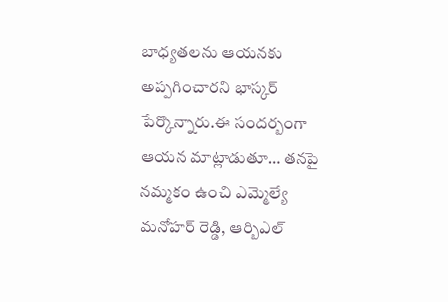బాధ్యతలను ఆయనకు అప్పగించారని భాస్కర్ పేర్కొన్నారు.ఈ సందర్బంగా ఆయన మాట్లాడుతూ… తనపై నమ్మకం ఉంచి ఎమ్మెల్యే మనోహర్ రెడ్డి, ఆర్బిఎల్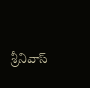శ్రీనివాస్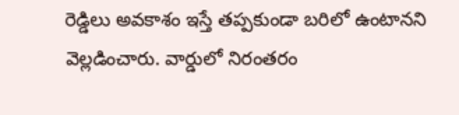రెడ్డిలు అవకాశం ఇస్తే తప్పకుండా బరిలో ఉంటానని వెల్లడించారు. వార్డులో నిరంతరం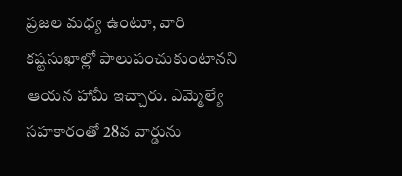ప్రజల మధ్య ఉంటూ, వారి కష్టసుఖాల్లో పాలుపంచుకుంటానని ఆయన హామీ ఇచ్చారు. ఎమ్మెల్యే సహకారంతో 28వ వార్డును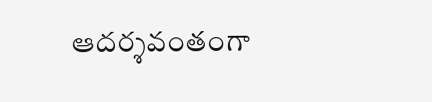ఆదర్శవంతంగా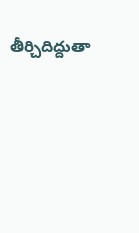తీర్చిదిద్దుతా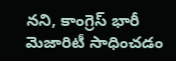నని, కాంగ్రెస్ భారీ మెజారిటీ సాధించడం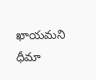ఖాయమని ధీమా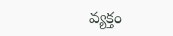వ్యక్తం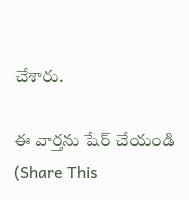చేశారు.

ఈ వార్తను షేర్ చేయండి (Share This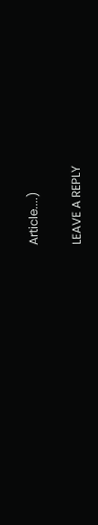Article....)

LEAVE A REPLY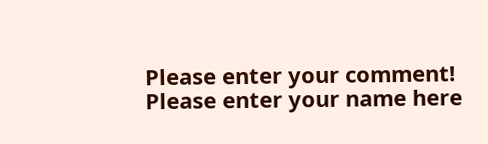Please enter your comment!
Please enter your name here